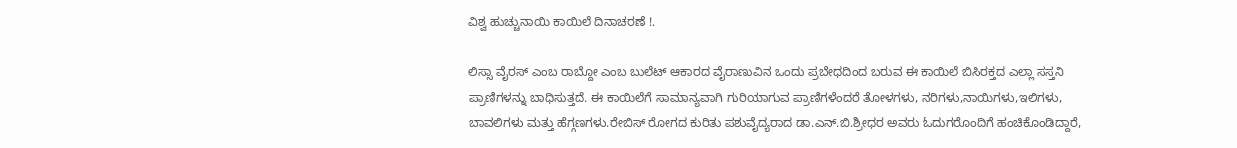ವಿಶ್ವ ಹುಚ್ಚುನಾಯಿ ಕಾಯಿಲೆ ದಿನಾಚರಣೆ !.

ಲಿಸ್ಸಾ ವೈರಸ್ ಎಂಬ ರಾಬ್ದೋ ಎಂಬ ಬುಲೆಟ್ ಆಕಾರದ ವೈರಾಣುವಿನ ಒಂದು ಪ್ರಬೇಧದಿಂದ ಬರುವ ಈ ಕಾಯಿಲೆ ಬಿಸಿರಕ್ತದ ಎಲ್ಲಾ ಸಸ್ತನಿ ಪ್ರಾಣಿಗಳನ್ನು ಬಾಧಿಸುತ್ತದೆ. ಈ ಕಾಯಿಲೆಗೆ ಸಾಮಾನ್ಯವಾಗಿ ಗುರಿಯಾಗುವ ಪ್ರಾಣಿಗಳೆಂದರೆ ತೋಳಗಳು, ನರಿಗಳು,ನಾಯಿಗಳು,ಇಲಿಗಳು, ಬಾವಲಿಗಳು ಮತ್ತು ಹೆಗ್ಗಣಗಳು.ರೇಬಿಸ್ ರೋಗದ ಕುರಿತು ಪಶುವೈದ್ಯರಾದ ಡಾ.ಎನ್.ಬಿ.ಶ್ರೀಧರ ಅವರು ಓದುಗರೊಂದಿಗೆ ಹಂಚಿಕೊಂಡಿದ್ದಾರೆ,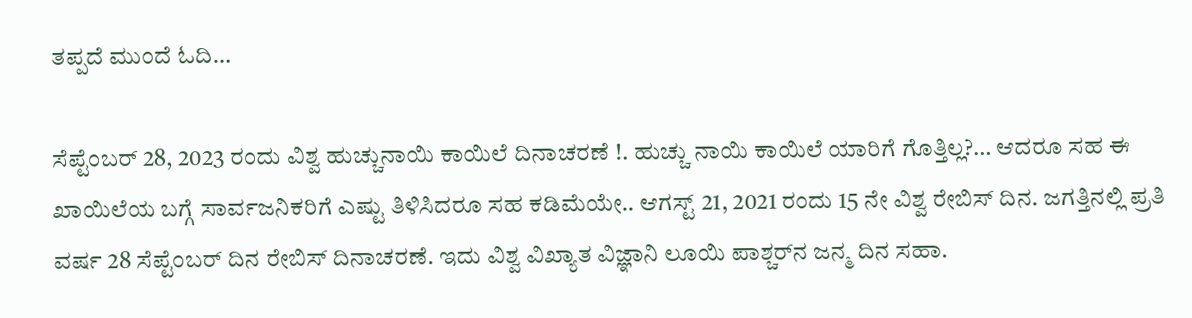ತಪ್ಪದೆ ಮುಂದೆ ಓದಿ…

ಸೆಪ್ಟೆಂಬರ್ 28, 2023 ರಂದು ವಿಶ್ವ ಹುಚ್ಚುನಾಯಿ ಕಾಯಿಲೆ ದಿನಾಚರಣೆ !. ಹುಚ್ಚು ನಾಯಿ ಕಾಯಿಲೆ ಯಾರಿಗೆ ಗೊತ್ತಿಲ್ಲ?… ಆದರೂ ಸಹ ಈ ಖಾಯಿಲೆಯ ಬಗ್ಗೆ ಸಾರ್ವಜನಿಕರಿಗೆ ಎಷ್ಟು ತಿಳಿಸಿದರೂ ಸಹ ಕಡಿಮೆಯೇ.. ಆಗಸ್ಟ್ 21, 2021 ರಂದು 15 ನೇ ವಿಶ್ವ ರೇಬಿಸ್ ದಿನ. ಜಗತ್ತಿನಲ್ಲಿ ಪ್ರತಿ ವರ್ಷ 28 ಸೆಪ್ಟೆಂಬರ್ ದಿನ ರೇಬಿಸ್ ದಿನಾಚರಣೆ. ಇದು ವಿಶ್ವ ವಿಖ್ಯಾತ ವಿಜ್ಞಾನಿ ಲೂಯಿ ಪಾಶ್ಚರ್‌ನ ಜನ್ಮ ದಿನ ಸಹಾ.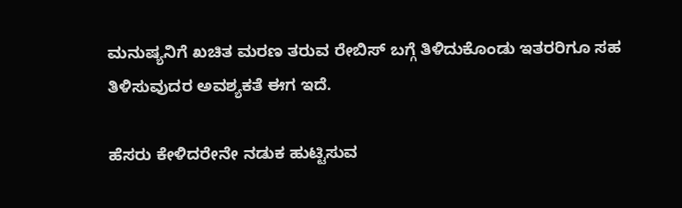ಮನುಷ್ಯನಿಗೆ ಖಚಿತ ಮರಣ ತರುವ ರೇಬಿಸ್ ಬಗ್ಗೆ ತಿಳಿದುಕೊಂಡು ಇತರರಿಗೂ ಸಹ ತಿಳಿಸುವುದರ ಅವಶ್ಯಕತೆ ಈಗ ಇದೆ.

ಹೆಸರು ಕೇಳಿದರೇನೇ ನಡುಕ ಹುಟ್ಟಿಸುವ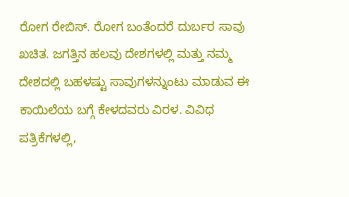ರೋಗ ರೇಬಿಸ್. ರೋಗ ಬಂತೆಂದರೆ ದುರ್ಬರ ಸಾವು ಖಚಿತ. ಜಗತ್ತಿನ ಹಲವು ದೇಶಗಳಲ್ಲಿ ಮತ್ತು ನಮ್ಮ ದೇಶದಲ್ಲಿ ಬಹಳಷ್ಟು ಸಾವುಗಳನ್ನುಂಟು ಮಾಡುವ ಈ ಕಾಯಿಲೆಯ ಬಗ್ಗೆ ಕೇಳದವರು ವಿರಳ. ವಿವಿಧ ಪತ್ರಿಕೆಗಳಲ್ಲಿ,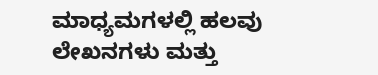ಮಾಧ್ಯಮಗಳಲ್ಲಿ ಹಲವು ಲೇಖನಗಳು ಮತ್ತು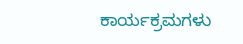ಕಾರ್ಯಕ್ರಮಗಳು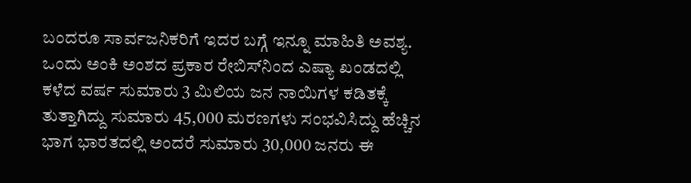ಬಂದರೂ ಸಾರ್ವಜನಿಕರಿಗೆ ಇದರ ಬಗ್ಗೆ ಇನ್ನೂ ಮಾಹಿತಿ ಅವಶ್ಯ. ಒಂದು ಅಂಕಿ ಅಂಶದ ಪ್ರಕಾರ ರೇಬಿಸ್‌ನಿಂದ ಎಷ್ಯಾ ಖಂಡದಲ್ಲಿ ಕಳೆದ ವರ್ಷ ಸುಮಾರು 3 ಮಿಲಿಯ ಜನ ನಾಯಿಗಳ ಕಡಿತಕ್ಕೆ ತುತ್ತಾಗಿದ್ದು ಸುಮಾರು 45,000 ಮರಣಗಳು ಸಂಭವಿಸಿದ್ದು ಹೆಚ್ಚಿನ ಭಾಗ ಭಾರತದಲ್ಲಿ ಅಂದರೆ ಸುಮಾರು 30,000 ಜನರು ಈ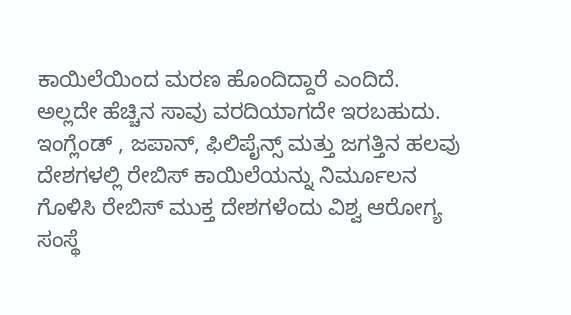ಕಾಯಿಲೆಯಿಂದ ಮರಣ ಹೊಂದಿದ್ದಾರೆ ಎಂದಿದೆ. ಅಲ್ಲದೇ ಹೆಚ್ಚಿನ ಸಾವು ವರದಿಯಾಗದೇ ಇರಬಹುದು. ಇಂಗ್ಲೆಂಡ್ , ಜಪಾನ್, ಫಿಲಿಪೈನ್ಸ್ ಮತ್ತು ಜಗತ್ತಿನ ಹಲವು ದೇಶಗಳಲ್ಲಿ ರೇಬಿಸ್ ಕಾಯಿಲೆಯನ್ನು ನಿರ್ಮೂಲನ ಗೊಳಿಸಿ ರೇಬಿಸ್ ಮುಕ್ತ ದೇಶಗಳೆಂದು ವಿಶ್ವ ಆರೋಗ್ಯ ಸಂಸ್ಥೆ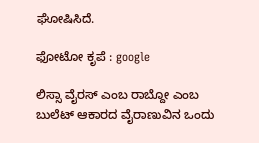ಘೋಷಿಸಿದೆ.

ಫೋಟೋ ಕೃಪೆ : google

ಲಿಸ್ಸಾ ವೈರಸ್ ಎಂಬ ರಾಬ್ದೋ ಎಂಬ ಬುಲೆಟ್ ಆಕಾರದ ವೈರಾಣುವಿನ ಒಂದು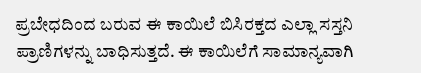ಪ್ರಬೇಧದಿಂದ ಬರುವ ಈ ಕಾಯಿಲೆ ಬಿಸಿರಕ್ತದ ಎಲ್ಲಾ ಸಸ್ತನಿ ಪ್ರಾಣಿಗಳನ್ನು ಬಾಧಿಸುತ್ತದೆ. ಈ ಕಾಯಿಲೆಗೆ ಸಾಮಾನ್ಯವಾಗಿ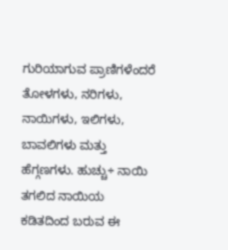ಗುರಿಯಾಗುವ ಪ್ರಾಣಿಗಳೆಂದರೆ ತೋಳಗಳು, ನರಿಗಳು, ನಾಯಿಗಳು, ಇಲಿಗಳು, ಬಾವಲಿಗಳು ಮತ್ತು ಹೆಗ್ಗಣಗಳು. ಹುಚ್ಚು÷ ನಾಯಿ ತಗಲಿದ ನಾಯಿಯ ಕಡಿತದಿಂದ ಬರುವ ಈ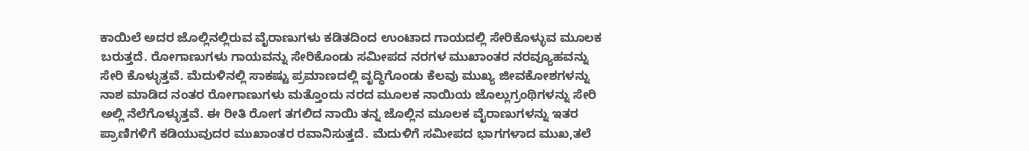ಕಾಯಿಲೆ ಅದರ ಜೊಲ್ಲಿನಲ್ಲಿರುವ ವೈರಾಣುಗಳು ಕಡಿತದಿಂದ ಉಂಟಾದ ಗಾಯದಲ್ಲಿ ಸೇರಿಕೊಳ್ಳುವ ಮೂಲಕ ಬರುತ್ತದೆ. ರೋಗಾಣುಗಳು ಗಾಯವನ್ನು ಸೇರಿಕೊಂಡು ಸಮೀಪದ ನರಗಳ ಮುಖಾಂತರ ನರವ್ಯೂಹವನ್ನು ಸೇರಿ ಕೊಳ್ಳುತ್ತವೆ. ಮೆದುಳಿನಲ್ಲಿ ಸಾಕಷ್ಟು ಪ್ರಮಾಣದಲ್ಲಿ ವೃದ್ಧಿಗೊಂಡು ಕೆಲವು ಮುಖ್ಯ ಜೀವಕೋಶಗಳನ್ನು ನಾಶ ಮಾಡಿದ ನಂತರ ರೋಗಾಣುಗಳು ಮತ್ತೊಂದು ನರದ ಮೂಲಕ ನಾಯಿಯ ಜೊಲ್ಲುಗ್ರಂಥಿಗಳನ್ನು ಸೇರಿ ಅಲ್ಲಿ ನೆಲೆಗೊಳ್ಳುತ್ತವೆ. ಈ ರೀತಿ ರೋಗ ತಗಲಿದ ನಾಯಿ ತನ್ನ ಜೊಲ್ಲಿನ ಮೂಲಕ ವೈರಾಣುಗಳನ್ನು ಇತರ ಪ್ರಾಣಿಗಳಿಗೆ ಕಡಿಯುವುದರ ಮುಖಾಂತರ ರವಾನಿಸುತ್ತದೆ. ಮೆದುಳಿಗೆ ಸಮೀಪದ ಭಾಗಗಳಾದ ಮುಖ,ತಲೆ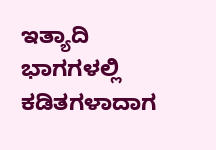ಇತ್ಯಾದಿ ಭಾಗಗಳಲ್ಲಿ ಕಡಿತಗಳಾದಾಗ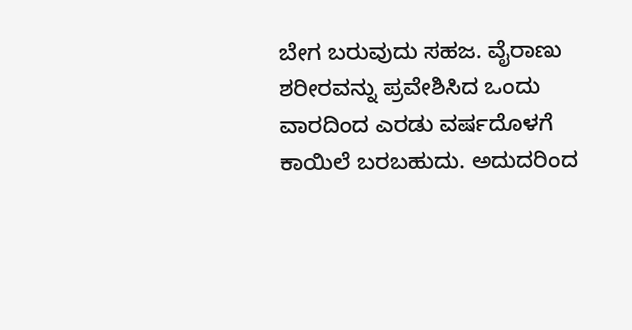ಬೇಗ ಬರುವುದು ಸಹಜ. ವೈರಾಣು ಶರೀರವನ್ನು ಪ್ರವೇಶಿಸಿದ ಒಂದು ವಾರದಿಂದ ಎರಡು ವರ್ಷದೊಳಗೆ ಕಾಯಿಲೆ ಬರಬಹುದು. ಅದುದರಿಂದ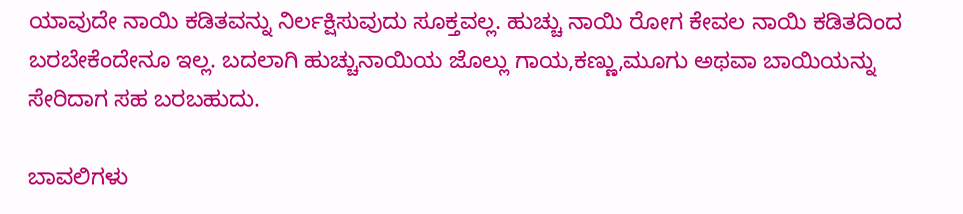ಯಾವುದೇ ನಾಯಿ ಕಡಿತವನ್ನು ನಿರ್ಲಕ್ಷಿಸುವುದು ಸೂಕ್ತವಲ್ಲ. ಹುಚ್ಚು ನಾಯಿ ರೋಗ ಕೇವಲ ನಾಯಿ ಕಡಿತದಿಂದ ಬರಬೇಕೆಂದೇನೂ ಇಲ್ಲ. ಬದಲಾಗಿ ಹುಚ್ಚುನಾಯಿಯ ಜೊಲ್ಲು ಗಾಯ,ಕಣ್ಣು,ಮೂಗು ಅಥವಾ ಬಾಯಿಯನ್ನು ಸೇರಿದಾಗ ಸಹ ಬರಬಹುದು.

ಬಾವಲಿಗಳು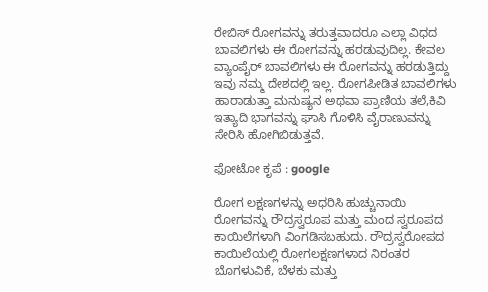ರೇಬಿಸ್ ರೋಗವನ್ನು ತರುತ್ತವಾದರೂ ಎಲ್ಲಾ ವಿಧದ ಬಾವಲಿಗಳು ಈ ರೋಗವನ್ನು ಹರಡುವುದಿಲ್ಲ. ಕೇವಲ ವ್ಯಾಂಪೈರ್ ಬಾವಲಿಗಳು ಈ ರೋಗವನ್ನು ಹರಡುತ್ತಿದ್ದು ಇವು ನಮ್ಮ ದೇಶದಲ್ಲಿ ಇಲ್ಲ. ರೋಗಪೀಡಿತ ಬಾವಲಿಗಳು ಹಾರಾಡುತ್ತಾ ಮನುಷ್ಯನ ಅಥವಾ ಪ್ರಾಣಿಯ ತಲೆ,ಕಿವಿ ಇತ್ಯಾದಿ ಭಾಗವನ್ನು ಘಾಸಿ ಗೊಳಿಸಿ ವೈರಾಣುವನ್ನು ಸೇರಿಸಿ ಹೋಗಿಬಿಡುತ್ತವೆ.

ಫೋಟೋ ಕೃಪೆ : google

ರೋಗ ಲಕ್ಷಣಗಳನ್ನು ಅಧರಿಸಿ ಹುಚ್ಚುನಾಯಿ ರೋಗವನ್ನು ರೌದ್ರಸ್ವರೂಪ ಮತ್ತು ಮಂದ ಸ್ವರೂಪದ ಕಾಯಿಲೆಗಳಾಗಿ ವಿಂಗಡಿಸಬಹುದು. ರೌದ್ರಸ್ವರೋಪದ ಕಾಯಿಲೆಯಲ್ಲಿ ರೋಗಲಕ್ಷಣಗಳಾದ ನಿರಂತರ ಬೊಗಳುವಿಕೆ, ಬೆಳಕು ಮತ್ತು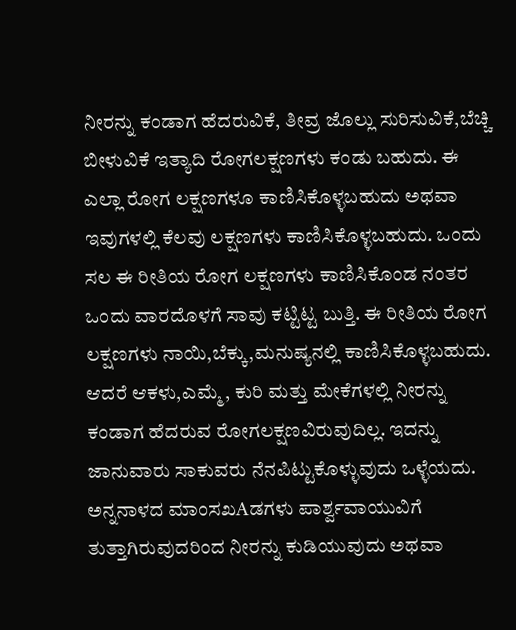ನೀರನ್ನು ಕಂಡಾಗ ಹೆದರುವಿಕೆ, ತೀವ್ರ ಜೊಲ್ಲು ಸುರಿಸುವಿಕೆ,ಬೆಚ್ಚಿ ಬೀಳುವಿಕೆ ಇತ್ಯಾದಿ ರೋಗಲಕ್ಷಣಗಳು ಕಂಡು ಬಹುದು. ಈ ಎಲ್ಲಾ ರೋಗ ಲಕ್ಷಣಗಳೂ ಕಾಣಿಸಿಕೊಳ್ಳಬಹುದು ಅಥವಾ ಇವುಗಳಲ್ಲಿ ಕೆಲವು ಲಕ್ಷಣಗಳು ಕಾಣಿಸಿಕೊಳ್ಳಬಹುದು. ಒಂದು ಸಲ ಈ ರೀತಿಯ ರೋಗ ಲಕ್ಷಣಗಳು ಕಾಣಿಸಿಕೊಂಡ ನಂತರ ಒಂದು ವಾರದೊಳಗೆ ಸಾವು ಕಟ್ಟಿಟ್ಟ ಬುತ್ತಿ. ಈ ರೀತಿಯ ರೋಗ ಲಕ್ಷಣಗಳು ನಾಯಿ,ಬೆಕ್ಕು,ಮನುಷ್ಯನಲ್ಲಿ ಕಾಣಿಸಿಕೊಳ್ಳಬಹುದು. ಆದರೆ ಆಕಳು,ಎಮ್ಮೆ, ಕುರಿ ಮತ್ತು ಮೇಕೆಗಳಲ್ಲಿ ನೀರನ್ನು ಕಂಡಾಗ ಹೆದರುವ ರೋಗಲಕ್ಷಣವಿರುವುದಿಲ್ಲ. ಇದನ್ನು ಜಾನುವಾರು ಸಾಕುವರು ನೆನಪಿಟ್ಟುಕೊಳ್ಳುವುದು ಒಳ್ಳೆಯದು. ಅನ್ನನಾಳದ ಮಾಂಸಖAಡಗಳು ಪಾರ್ಶ್ವವಾಯುವಿಗೆ ತುತ್ತಾಗಿರುವುದರಿಂದ ನೀರನ್ನು ಕುಡಿಯುವುದು ಅಥವಾ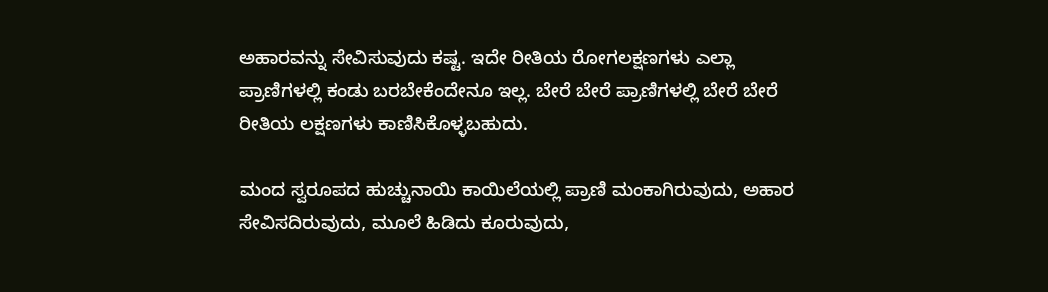ಅಹಾರವನ್ನು ಸೇವಿಸುವುದು ಕಷ್ಟ. ಇದೇ ರೀತಿಯ ರೋಗಲಕ್ಷಣಗಳು ಎಲ್ಲಾ ಪ್ರಾಣಿಗಳಲ್ಲಿ ಕಂಡು ಬರಬೇಕೆಂದೇನೂ ಇಲ್ಲ. ಬೇರೆ ಬೇರೆ ಪ್ರಾಣಿಗಳಲ್ಲಿ ಬೇರೆ ಬೇರೆ ರೀತಿಯ ಲಕ್ಷಣಗಳು ಕಾಣಿಸಿಕೊಳ್ಳಬಹುದು.

ಮಂದ ಸ್ವರೂಪದ ಹುಚ್ಚುನಾಯಿ ಕಾಯಿಲೆಯಲ್ಲಿ ಪ್ರಾಣಿ ಮಂಕಾಗಿರುವುದು, ಅಹಾರ ಸೇವಿಸದಿರುವುದು, ಮೂಲೆ ಹಿಡಿದು ಕೂರುವುದು,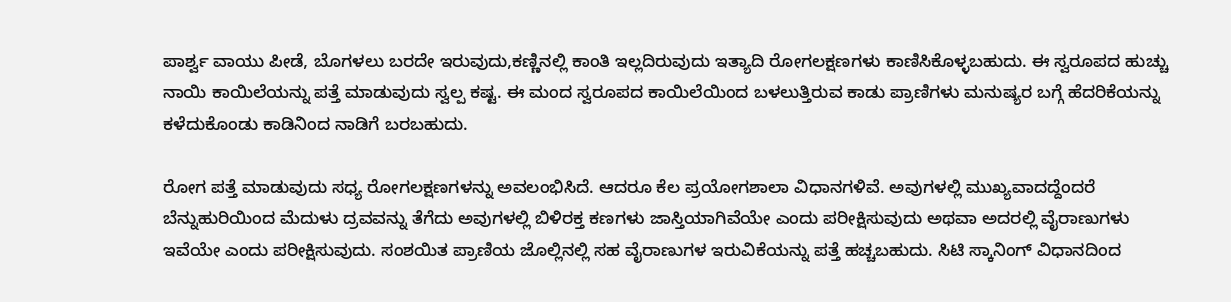ಪಾರ್ಶ್ವ ವಾಯು ಪೀಡೆ, ಬೊಗಳಲು ಬರದೇ ಇರುವುದು,ಕಣ್ಣಿನಲ್ಲಿ ಕಾಂತಿ ಇಲ್ಲದಿರುವುದು ಇತ್ಯಾದಿ ರೋಗಲಕ್ಷಣಗಳು ಕಾಣಿಸಿಕೊಳ್ಳಬಹುದು. ಈ ಸ್ವರೂಪದ ಹುಚ್ಚು ನಾಯಿ ಕಾಯಿಲೆಯನ್ನು ಪತ್ತೆ ಮಾಡುವುದು ಸ್ವಲ್ಪ ಕಷ್ಟ. ಈ ಮಂದ ಸ್ವರೂಪದ ಕಾಯಿಲೆಯಿಂದ ಬಳಲುತ್ತಿರುವ ಕಾಡು ಪ್ರಾಣಿಗಳು ಮನುಷ್ಯರ ಬಗ್ಗೆ ಹೆದರಿಕೆಯನ್ನು ಕಳೆದುಕೊಂಡು ಕಾಡಿನಿಂದ ನಾಡಿಗೆ ಬರಬಹುದು.

ರೋಗ ಪತ್ತೆ ಮಾಡುವುದು ಸಧ್ಯ ರೋಗಲಕ್ಷಣಗಳನ್ನು ಅವಲಂಭಿಸಿದೆ. ಆದರೂ ಕೆಲ ಪ್ರಯೋಗಶಾಲಾ ವಿಧಾನಗಳಿವೆ. ಅವುಗಳಲ್ಲಿ ಮುಖ್ಯವಾದದ್ದೆಂದರೆ ಬೆನ್ನುಹುರಿಯಿಂದ ಮೆದುಳು ದ್ರವವನ್ನು ತೆಗೆದು ಅವುಗಳಲ್ಲಿ ಬಿಳಿರಕ್ತ ಕಣಗಳು ಜಾಸ್ತಿಯಾಗಿವೆಯೇ ಎಂದು ಪರೀಕ್ಷಿಸುವುದು ಅಥವಾ ಅದರಲ್ಲಿ ವೈರಾಣುಗಳು ಇವೆಯೇ ಎಂದು ಪರೀಕ್ಷಿಸುವುದು. ಸಂಶಯಿತ ಪ್ರಾಣಿಯ ಜೊಲ್ಲಿನಲ್ಲಿ ಸಹ ವೈರಾಣುಗಳ ಇರುವಿಕೆಯನ್ನು ಪತ್ತೆ ಹಚ್ಚಬಹುದು. ಸಿಟಿ ಸ್ಕಾನಿಂಗ್ ವಿಧಾನದಿಂದ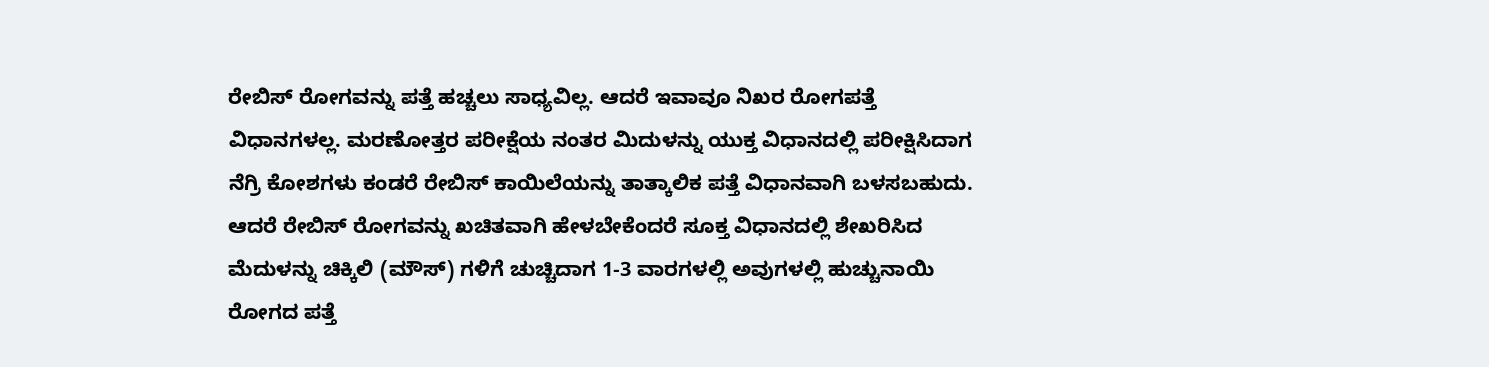ರೇಬಿಸ್ ರೋಗವನ್ನು ಪತ್ತೆ ಹಚ್ಚಲು ಸಾಧ್ಯವಿಲ್ಲ. ಆದರೆ ಇವಾವೂ ನಿಖರ ರೋಗಪತ್ತೆ ವಿಧಾನಗಳಲ್ಲ. ಮರಣೋತ್ತರ ಪರೀಕ್ಷೆಯ ನಂತರ ಮಿದುಳನ್ನು ಯುಕ್ತ ವಿಧಾನದಲ್ಲಿ ಪರೀಕ್ಷಿಸಿದಾಗ ನೆಗ್ರಿ ಕೋಶಗಳು ಕಂಡರೆ ರೇಬಿಸ್ ಕಾಯಿಲೆಯನ್ನು ತಾತ್ಕಾಲಿಕ ಪತ್ತೆ ವಿಧಾನವಾಗಿ ಬಳಸಬಹುದು. ಆದರೆ ರೇಬಿಸ್ ರೋಗವನ್ನು ಖಚಿತವಾಗಿ ಹೇಳಬೇಕೆಂದರೆ ಸೂಕ್ತ ವಿಧಾನದಲ್ಲಿ ಶೇಖರಿಸಿದ ಮೆದುಳನ್ನು ಚಿಕ್ಕಿಲಿ (ಮೌಸ್) ಗಳಿಗೆ ಚುಚ್ಚಿದಾಗ 1-3 ವಾರಗಳಲ್ಲಿ ಅವುಗಳಲ್ಲಿ ಹುಚ್ಚುನಾಯಿ ರೋಗದ ಪತ್ತೆ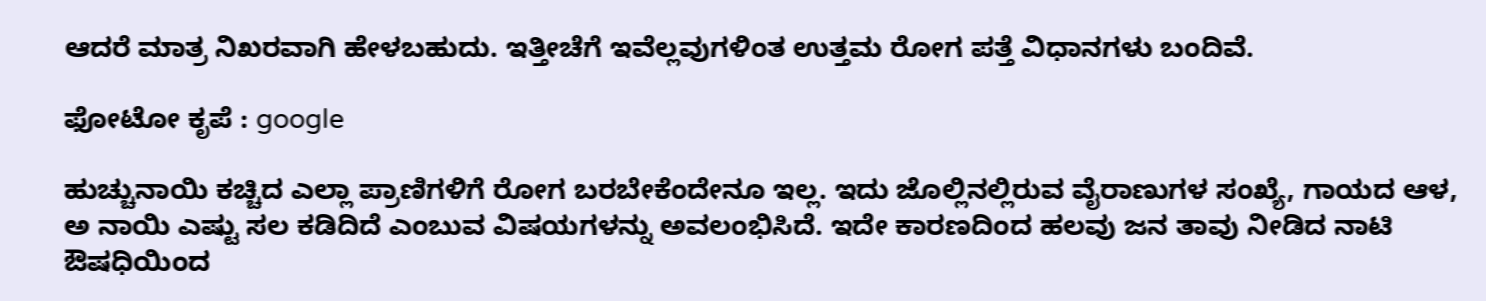ಆದರೆ ಮಾತ್ರ ನಿಖರವಾಗಿ ಹೇಳಬಹುದು. ಇತ್ತೀಚೆಗೆ ಇವೆಲ್ಲವುಗಳಿಂತ ಉತ್ತಮ ರೋಗ ಪತ್ತೆ ವಿಧಾನಗಳು ಬಂದಿವೆ.

ಫೋಟೋ ಕೃಪೆ : google

ಹುಚ್ಚುನಾಯಿ ಕಚ್ಚಿದ ಎಲ್ಲಾ ಪ್ರಾಣಿಗಳಿಗೆ ರೋಗ ಬರಬೇಕೆಂದೇನೂ ಇಲ್ಲ. ಇದು ಜೊಲ್ಲಿನಲ್ಲಿರುವ ವೈರಾಣುಗಳ ಸಂಖ್ಯೆ, ಗಾಯದ ಆಳ, ಅ ನಾಯಿ ಎಷ್ಟು ಸಲ ಕಡಿದಿದೆ ಎಂಬುವ ವಿಷಯಗಳನ್ನು ಅವಲಂಭಿಸಿದೆ. ಇದೇ ಕಾರಣದಿಂದ ಹಲವು ಜನ ತಾವು ನೀಡಿದ ನಾಟಿ ಔಷಧಿಯಿಂದ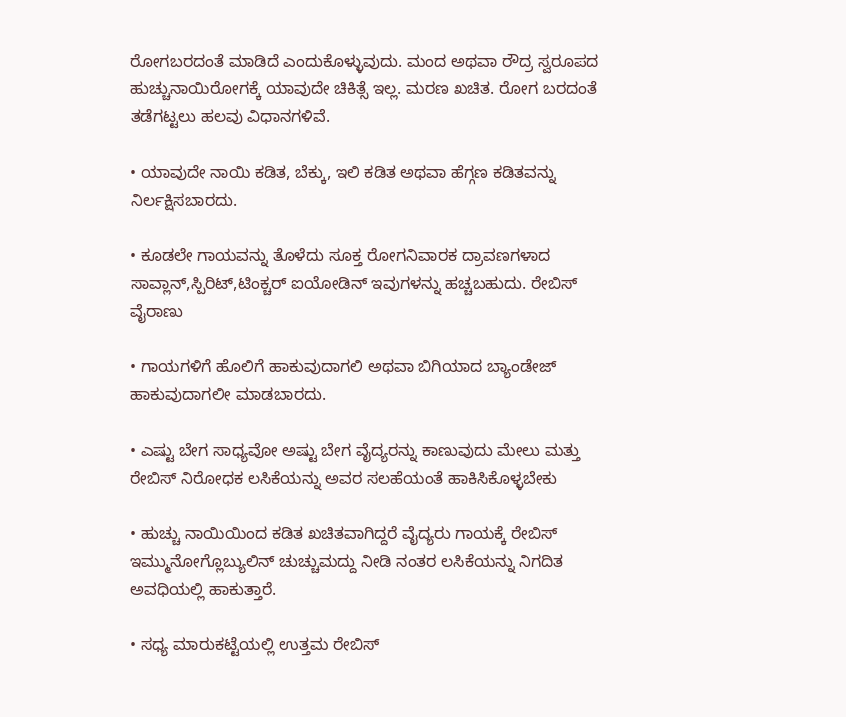ರೋಗಬರದಂತೆ ಮಾಡಿದೆ ಎಂದುಕೊಳ್ಳುವುದು. ಮಂದ ಅಥವಾ ರೌದ್ರ ಸ್ವರೂಪದ ಹುಚ್ಚುನಾಯಿರೋಗಕ್ಕೆ ಯಾವುದೇ ಚಿಕಿತ್ಸೆ ಇಲ್ಲ. ಮರಣ ಖಚಿತ. ರೋಗ ಬರದಂತೆ ತಡೆಗಟ್ಟಲು ಹಲವು ವಿಧಾನಗಳಿವೆ.

• ಯಾವುದೇ ನಾಯಿ ಕಡಿತ, ಬೆಕ್ಕು, ಇಲಿ ಕಡಿತ ಅಥವಾ ಹೆಗ್ಗಣ ಕಡಿತವನ್ನು ನಿರ್ಲಕ್ಷಿಸಬಾರದು.

• ಕೂಡಲೇ ಗಾಯವನ್ನು ತೊಳೆದು ಸೂಕ್ತ ರೋಗನಿವಾರಕ ದ್ರಾವಣಗಳಾದ ಸಾವ್ಲಾನ್,ಸ್ಪಿರಿಟ್,ಟಿಂಕ್ಚರ್ ಐಯೋಡಿನ್ ಇವುಗಳನ್ನು ಹಚ್ಚಬಹುದು. ರೇಬಿಸ್ ವೈರಾಣು

• ಗಾಯಗಳಿಗೆ ಹೊಲಿಗೆ ಹಾಕುವುದಾಗಲಿ ಅಥವಾ ಬಿಗಿಯಾದ ಬ್ಯಾಂಡೇಜ್ ಹಾಕುವುದಾಗಲೀ ಮಾಡಬಾರದು.

• ಎಷ್ಟು ಬೇಗ ಸಾಧ್ಯವೋ ಅಷ್ಟು ಬೇಗ ವೈದ್ಯರನ್ನು ಕಾಣುವುದು ಮೇಲು ಮತ್ತು ರೇಬಿಸ್ ನಿರೋಧಕ ಲಸಿಕೆಯನ್ನು ಅವರ ಸಲಹೆಯಂತೆ ಹಾಕಿಸಿಕೊಳ್ಳಬೇಕು

• ಹುಚ್ಚು ನಾಯಿಯಿಂದ ಕಡಿತ ಖಚಿತವಾಗಿದ್ದರೆ ವೈದ್ಯರು ಗಾಯಕ್ಕೆ ರೇಬಿಸ್ ಇಮ್ಮುನೋಗ್ಲೊಬ್ಯುಲಿನ್ ಚುಚ್ಚುಮದ್ದು ನೀಡಿ ನಂತರ ಲಸಿಕೆಯನ್ನು ನಿಗದಿತ ಅವಧಿಯಲ್ಲಿ ಹಾಕುತ್ತಾರೆ.

• ಸಧ್ಯ ಮಾರುಕಟ್ಟೆಯಲ್ಲಿ ಉತ್ತಮ ರೇಬಿಸ್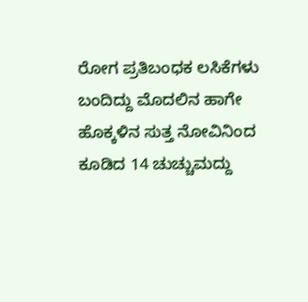ರೋಗ ಪ್ರತಿಬಂಧಕ ಲಸಿಕೆಗಳು ಬಂದಿದ್ದು ಮೊದಲಿನ ಹಾಗೇ ಹೊಕ್ಕಳಿನ ಸುತ್ತ ನೋವಿನಿಂದ ಕೂಡಿದ 14 ಚುಚ್ಚುಮದ್ದು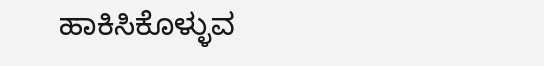ಹಾಕಿಸಿಕೊಳ್ಳುವ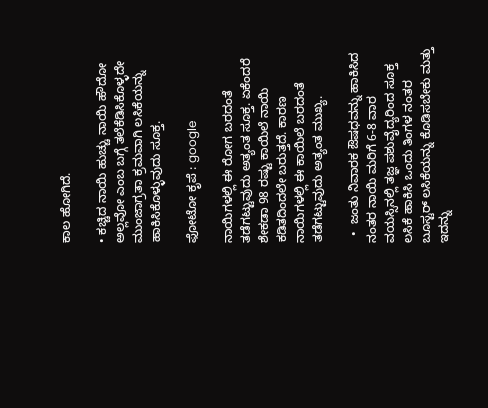ಕಾಲ ಹೋಗಿದೆ.

• ಕಚ್ಚಿದ ನಾಯಿ ಹುಚ್ಚು ನಾಯಿ ಹೌದೋ ಅಲ್ಲವೋ ಎಂಬ ಬಗ್ಗೆ ತಲೆಕೆಡಿಸಿಕೊಳ್ಳದೇ ಮುಂಜಾಗ್ರತಾ ಕ್ರಮವಾಗಿ ಲಸಿಕೆಯನ್ನು ಹಾಕಿಸಿಕೊಳ್ಳುವುದು ಸೂಕ್ತ.

ಫೋಟೋ ಕೃಪೆ : google

ನಾಯಿಗಳಲ್ಲಿ ಈ ರೋಗ ಬರದಂತೆ ತಡೆಗಟ್ಟುವುದು ಅತ್ಯಂತ ಸೂಕ್ತ. ಏಕೆಂದರೆ ಶೇಕಡಾ 98 ರಷ್ಟು ಕಾಯಿಲೆ ನಾಯಿ ಕಡಿತದಿಂದಲೇ ಬರುತ್ತದೆ. ಕಾರಣ ನಾಯಿಗಳಲ್ಲಿ ಈ ಕಾಯಿಲೆ ಬರದಂತೆ ತಡೆಗಟ್ಟುವುದು ಅತ್ಯಂತ ಮುಖ್ಯ.

  •  ಜಂತು ನಿವಾರಕ ಔಷಧವನ್ನು ಹಾಕಿಸಿದ ನಂತರ ನಾಯಿ ಮರಿಗೆ 6-8 ವಾರ ವಯಸ್ಸಿನಲ್ಲಿ ತಜ್ಞ ಪಶುವೈದ್ಯರಿಂದ ಸೂಕ್ತ ಲಸಿಕೆ ಹಾಕಿಸಿ ಒಂದು ತಿಂಗಳ ನಂತರ ಬೂಸ್ಟರ್ ಲಸಿಕೆಯನ್ನು ಕೊಡಿಸಬೇಕು ಮತ್ತು ಇದನ್ನು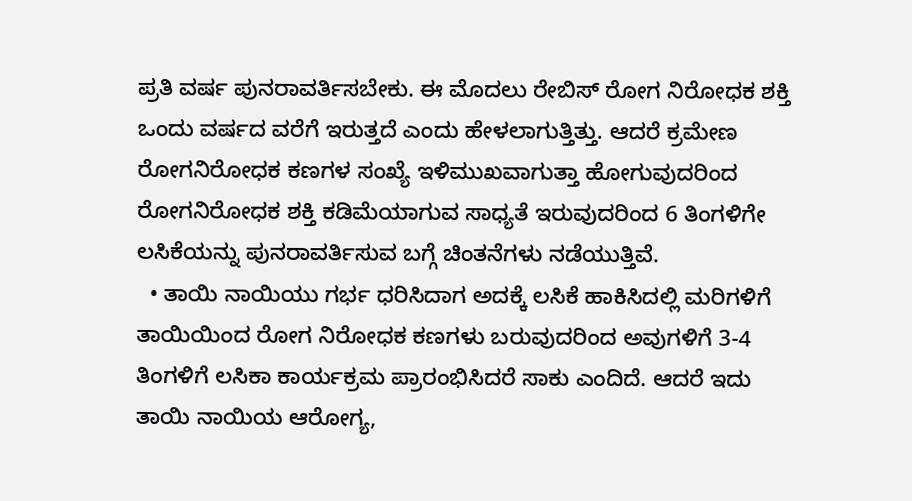ಪ್ರತಿ ವರ್ಷ ಪುನರಾವರ್ತಿಸಬೇಕು. ಈ ಮೊದಲು ರೇಬಿಸ್ ರೋಗ ನಿರೋಧಕ ಶಕ್ತಿ ಒಂದು ವರ್ಷದ ವರೆಗೆ ಇರುತ್ತದೆ ಎಂದು ಹೇಳಲಾಗುತ್ತಿತ್ತು. ಆದರೆ ಕ್ರಮೇಣ ರೋಗನಿರೋಧಕ ಕಣಗಳ ಸಂಖ್ಯೆ ಇಳಿಮುಖವಾಗುತ್ತಾ ಹೋಗುವುದರಿಂದ ರೋಗನಿರೋಧಕ ಶಕ್ತಿ ಕಡಿಮೆಯಾಗುವ ಸಾಧ್ಯತೆ ಇರುವುದರಿಂದ 6 ತಿಂಗಳಿಗೇ ಲಸಿಕೆಯನ್ನು ಪುನರಾವರ್ತಿಸುವ ಬಗ್ಗೆ ಚಿಂತನೆಗಳು ನಡೆಯುತ್ತಿವೆ.
  • ತಾಯಿ ನಾಯಿಯು ಗರ್ಭ ಧರಿಸಿದಾಗ ಅದಕ್ಕೆ ಲಸಿಕೆ ಹಾಕಿಸಿದಲ್ಲಿ ಮರಿಗಳಿಗೆ ತಾಯಿಯಿಂದ ರೋಗ ನಿರೋಧಕ ಕಣಗಳು ಬರುವುದರಿಂದ ಅವುಗಳಿಗೆ 3-4 ತಿಂಗಳಿಗೆ ಲಸಿಕಾ ಕಾರ್ಯಕ್ರಮ ಪ್ರಾರಂಭಿಸಿದರೆ ಸಾಕು ಎಂದಿದೆ. ಆದರೆ ಇದು ತಾಯಿ ನಾಯಿಯ ಆರೋಗ್ಯ,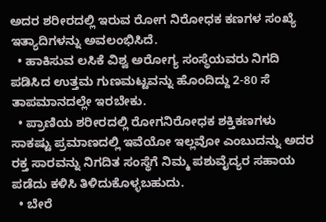ಅದರ ಶರೀರದಲ್ಲಿ ಇರುವ ರೋಗ ನಿರೋಧಕ ಕಣಗಳ ಸಂಖ್ಯೆ ಇತ್ಯಾದಿಗಳನ್ನು ಅವಲಂಭಿಸಿದೆ.
  • ಹಾಕಿಸುವ ಲಸಿಕೆ ವಿಶ್ವ ಅರೋಗ್ಯ ಸಂಸ್ಥೆಯವರು ನಿಗದಿ ಪಡಿಸಿದ ಉತ್ತಮ ಗುಣಮಟ್ಟವನ್ನು ಹೊಂದಿದ್ದು 2-80 ಸೆ ತಾಪಮಾನದಲ್ಲೇ ಇರಬೇಕು.
  • ಪ್ರಾಣಿಯ ಶರೀರದಲ್ಲಿ ರೋಗನಿರೋಧಕ ಶಕ್ತಿಕಣಗಳು ಸಾಕಷ್ಟು ಪ್ರಮಾಣದಲ್ಲಿ ಇವೆಯೋ ಇಲ್ಲವೋ ಎಂಬುದನ್ನು ಅದರ ರಕ್ತ ಸಾರವನ್ನು ನಿಗದಿತ ಸಂಸ್ಥೆಗೆ ನಿಮ್ಮ ಪಶುವೈದ್ಯರ ಸಹಾಯ ಪಡೆದು ಕಳಿಸಿ ತಿಳಿದುಕೊಳ್ಳಬಹುದು.
  • ಬೇರೆ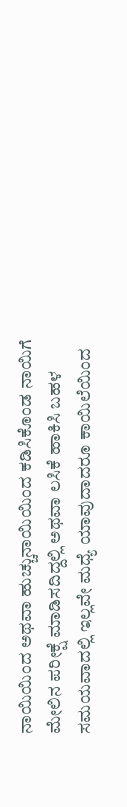ನಾಯಿಯಿಂದ ಅಥವಾ ಹುಚ್ಚುನಾಯಿಯಿಂದ ಕಡಿಸಿಕೊಂಡ ನಾಯಿಗೆ ಮೇಲಿನ ಪರೀಕ್ಷೆ ಮಾಡಿಸದಿದ್ದಲ್ಲಿ ಅಥವಾ ಲಸಿಕೆ ಹಾಕಿಸಿ ಬಹಳ ಸಮಯವಾದಲ್ಲಿ ಇಲ್ಲವೇ ಮಧ್ಯೆ ಯಾವುದಾದರೂ ಕಾಯಿಲೆಯಿಂದ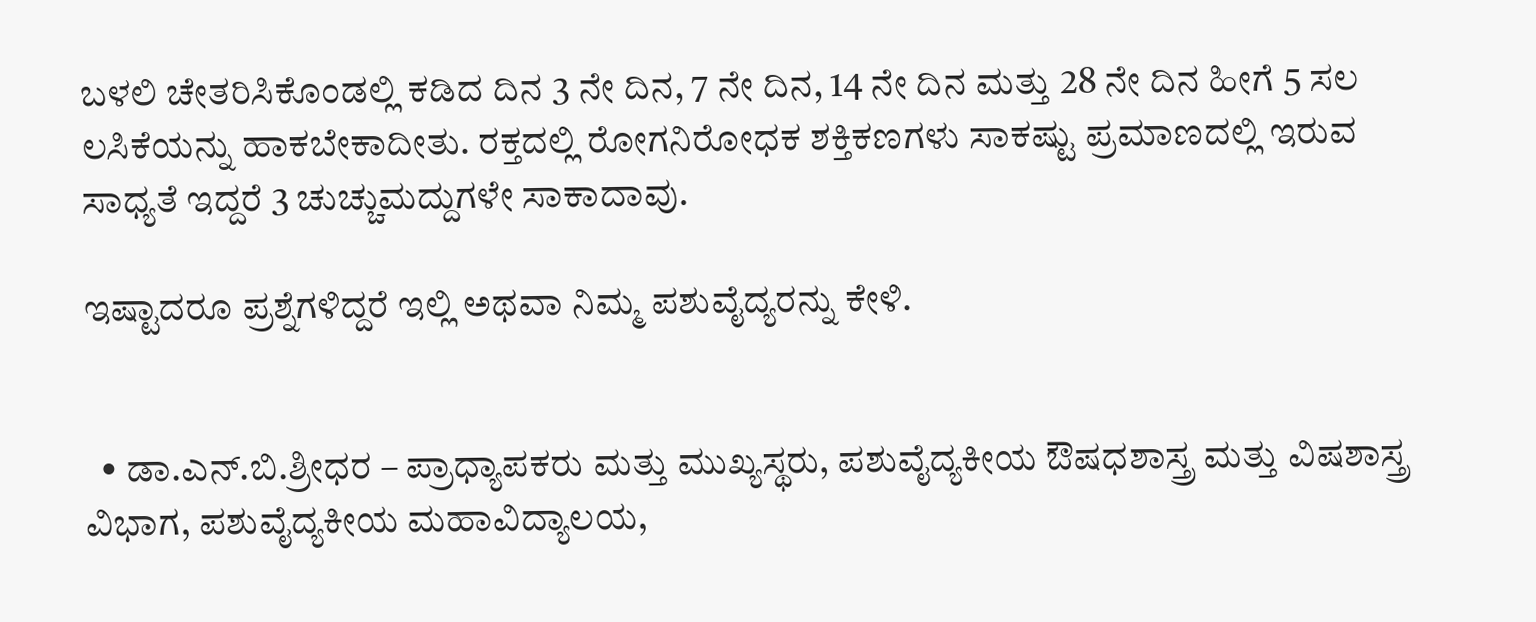ಬಳಲಿ ಚೇತರಿಸಿಕೊಂಡಲ್ಲಿ ಕಡಿದ ದಿನ 3 ನೇ ದಿನ, 7 ನೇ ದಿನ, 14 ನೇ ದಿನ ಮತ್ತು 28 ನೇ ದಿನ ಹೀಗೆ 5 ಸಲ ಲಸಿಕೆಯನ್ನು ಹಾಕಬೇಕಾದೀತು. ರಕ್ತದಲ್ಲಿ ರೋಗನಿರೋಧಕ ಶಕ್ತಿಕಣಗಳು ಸಾಕಷ್ಟು ಪ್ರಮಾಣದಲ್ಲಿ ಇರುವ ಸಾಧ್ಯತೆ ಇದ್ದರೆ 3 ಚುಚ್ಚುಮದ್ದುಗಳೇ ಸಾಕಾದಾವು.

ಇಷ್ಟಾದರೂ ಪ್ರಶ್ನೆಗಳಿದ್ದರೆ ಇಲ್ಲಿ ಅಥವಾ ನಿಮ್ಮ ಪಶುವೈದ್ಯರನ್ನು ಕೇಳಿ.


  • ಡಾ.ಎನ್.ಬಿ.ಶ್ರೀಧರ – ಪ್ರಾಧ್ಯಾಪಕರು ಮತ್ತು ಮುಖ್ಯಸ್ಥರು, ಪಶುವೈದ್ಯಕೀಯ ಔಷಧಶಾಸ್ತ್ರ ಮತ್ತು ವಿಷಶಾಸ್ತ್ರ ವಿಭಾಗ, ಪಶುವೈದ್ಯಕೀಯ ಮಹಾವಿದ್ಯಾಲಯ,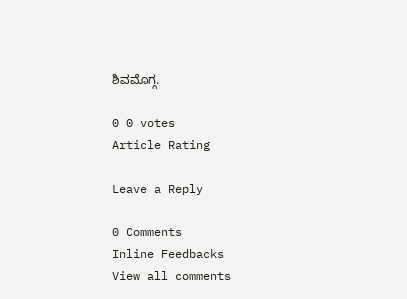ಶಿವಮೊಗ್ಗ.

0 0 votes
Article Rating

Leave a Reply

0 Comments
Inline Feedbacks
View all comments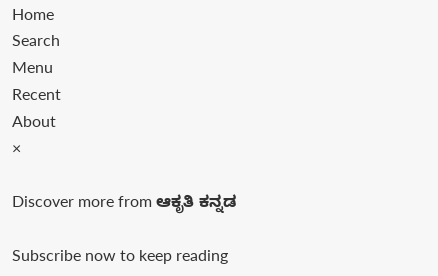Home
Search
Menu
Recent
About
×

Discover more from ಆಕೃತಿ ಕನ್ನಡ

Subscribe now to keep reading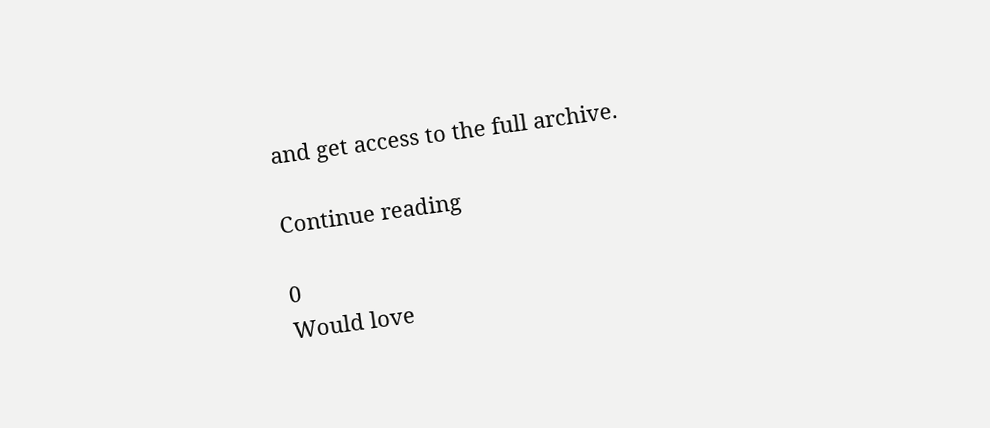and get access to the full archive.

Continue reading

0
Would love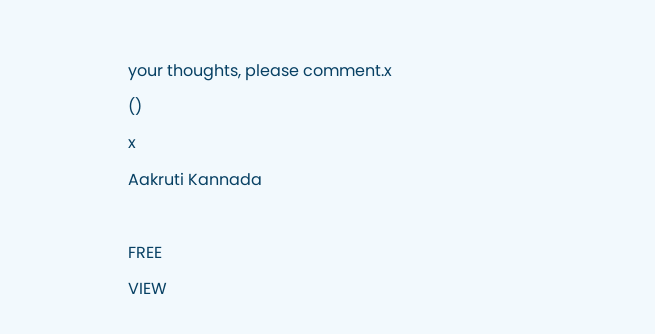your thoughts, please comment.x
()
x
Aakruti Kannada

FREE
VIEW